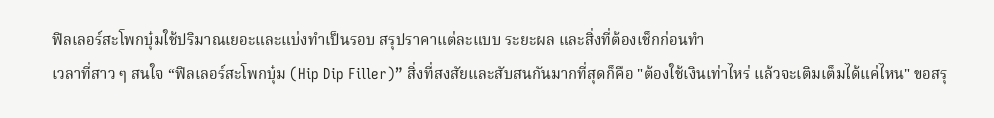ฟิลเลอร์สะโพกบุ๋มใช้ปริมาณเยอะและแบ่งทำเป็นรอบ สรุปราคาแต่ละแบบ ระยะผล และสิ่งที่ต้องเช็กก่อนทำ
เวลาที่สาว ๆ สนใจ “ฟิลเลอร์สะโพกบุ๋ม (Hip Dip Filler)” สิ่งที่สงสัยและสับสนกันมากที่สุดก็คือ "ต้องใช้เงินเท่าไหร่ แล้วจะเติมเต็มได้แค่ไหน" ขอสรุ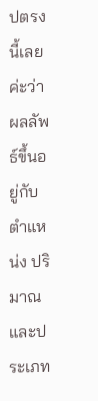ปตรงนี้เลยค่ะว่า ผลลัพธ์ขึ้นอยู่กับตำแหน่ง ปริมาณ และประเภท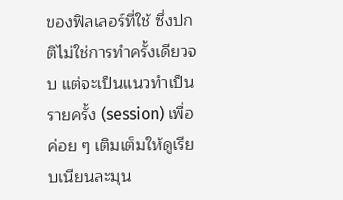ของฟิลเลอร์ที่ใช้ ซึ่งปกติไม่ใช่การทำครั้งเดียวจบ แต่จะเป็นแนวทำเป็นรายครั้ง (session) เพื่อค่อย ๆ เติมเต็มให้ดูเรียบเนียนละมุน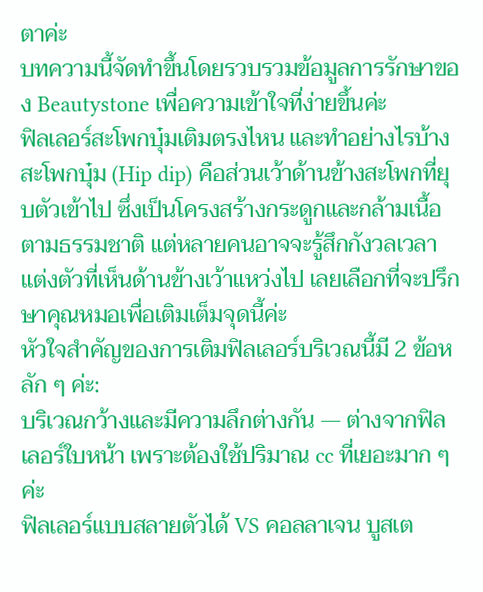ตาค่ะ
บทความนี้จัดทำขึ้นโดยรวบรวมข้อมูลการรักษาของ Beautystone เพื่อความเข้าใจที่ง่ายขึ้นค่ะ
ฟิลเลอร์สะโพกบุ๋มเติมตรงไหน และทำอย่างไรบ้าง
สะโพกบุ๋ม (Hip dip) คือส่วนเว้าด้านข้างสะโพกที่ยุบตัวเข้าไป ซึ่งเป็นโครงสร้างกระดูกและกล้ามเนื้อตามธรรมชาติ แต่หลายคนอาจจะรู้สึกกังวลเวลาแต่งตัวที่เห็นด้านข้างเว้าแหว่งไป เลยเลือกที่จะปรึกษาคุณหมอเพื่อเติมเต็มจุดนี้ค่ะ
หัวใจสำคัญของการเติมฟิลเลอร์บริเวณนี้มี 2 ข้อหลัก ๆ ค่ะ:
บริเวณกว้างและมีความลึกต่างกัน — ต่างจากฟิลเลอร์ใบหน้า เพราะต้องใช้ปริมาณ cc ที่เยอะมาก ๆ ค่ะ
ฟิลเลอร์แบบสลายตัวได้ VS คอลลาเจน บูสเต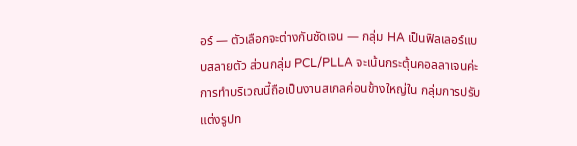อร์ — ตัวเลือกจะต่างกันชัดเจน — กลุ่ม HA เป็นฟิลเลอร์แบบสลายตัว ส่วนกลุ่ม PCL/PLLA จะเน้นกระตุ้นคอลลาเจนค่ะ
การทำบริเวณนี้ถือเป็นงานสเกลค่อนข้างใหญ่ใน กลุ่มการปรับแต่งรูปท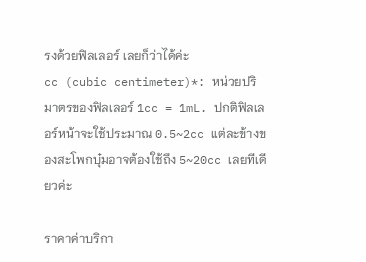รงด้วยฟิลเลอร์ เลยก็ว่าได้ค่ะ
cc (cubic centimeter)*: หน่วยปริมาตรของฟิลเลอร์ 1cc = 1mL. ปกติฟิลเลอร์หน้าจะใช้ประมาณ 0.5~2cc แต่ละข้างของสะโพกบุ๋มอาจต้องใช้ถึง 5~20cc เลยทีเดียวค่ะ

ราคาค่าบริกา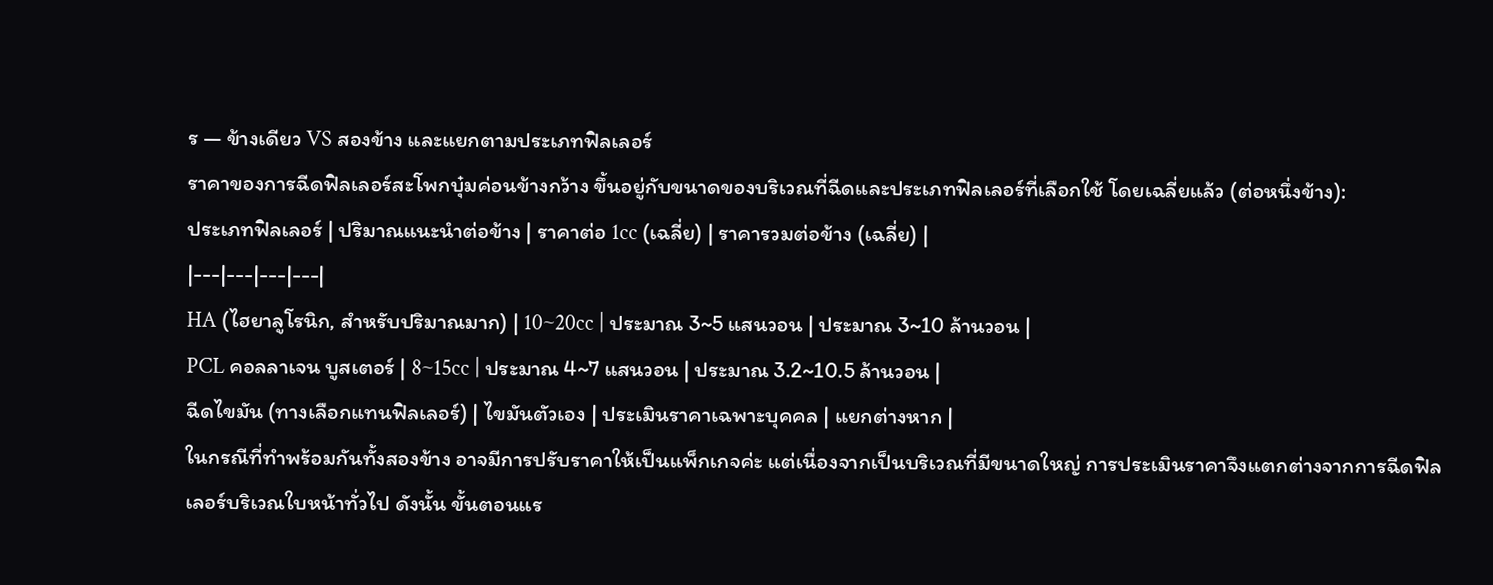ร — ข้างเดียว VS สองข้าง และแยกตามประเภทฟิลเลอร์
ราคาของการฉีดฟิลเลอร์สะโพกบุ๋มค่อนข้างกว้าง ขึ้นอยู่กับขนาดของบริเวณที่ฉีดและประเภทฟิลเลอร์ที่เลือกใช้ โดยเฉลี่ยแล้ว (ต่อหนึ่งข้าง):
ประเภทฟิลเลอร์ | ปริมาณแนะนำต่อข้าง | ราคาต่อ 1cc (เฉลี่ย) | ราคารวมต่อข้าง (เฉลี่ย) |
|---|---|---|---|
HA (ไฮยาลูโรนิก, สำหรับปริมาณมาก) | 10~20cc | ประมาณ 3~5 แสนวอน | ประมาณ 3~10 ล้านวอน |
PCL คอลลาเจน บูสเตอร์ | 8~15cc | ประมาณ 4~7 แสนวอน | ประมาณ 3.2~10.5 ล้านวอน |
ฉีดไขมัน (ทางเลือกแทนฟิลเลอร์) | ไขมันตัวเอง | ประเมินราคาเฉพาะบุคคล | แยกต่างหาก |
ในกรณีที่ทำพร้อมกันทั้งสองข้าง อาจมีการปรับราคาให้เป็นแพ็กเกจค่ะ แต่เนื่องจากเป็นบริเวณที่มีขนาดใหญ่ การประเมินราคาจึงแตกต่างจากการฉีดฟิลเลอร์บริเวณใบหน้าทั่วไป ดังนั้น ขั้นตอนแร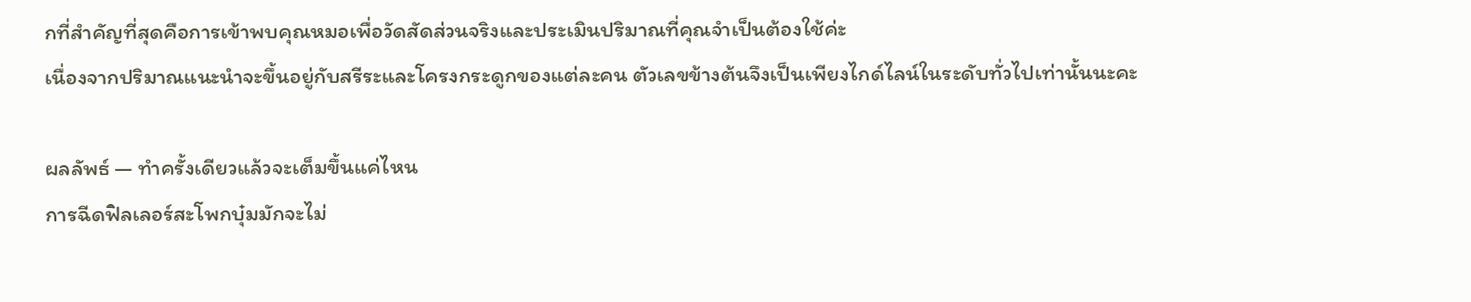กที่สำคัญที่สุดคือการเข้าพบคุณหมอเพื่อวัดสัดส่วนจริงและประเมินปริมาณที่คุณจำเป็นต้องใช้ค่ะ
เนื่องจากปริมาณแนะนำจะขึ้นอยู่กับสรีระและโครงกระดูกของแต่ละคน ตัวเลขข้างต้นจึงเป็นเพียงไกด์ไลน์ในระดับทั่วไปเท่านั้นนะคะ

ผลลัพธ์ — ทำครั้งเดียวแล้วจะเต็มขึ้นแค่ไหน
การฉีดฟิลเลอร์สะโพกบุ๋มมักจะไม่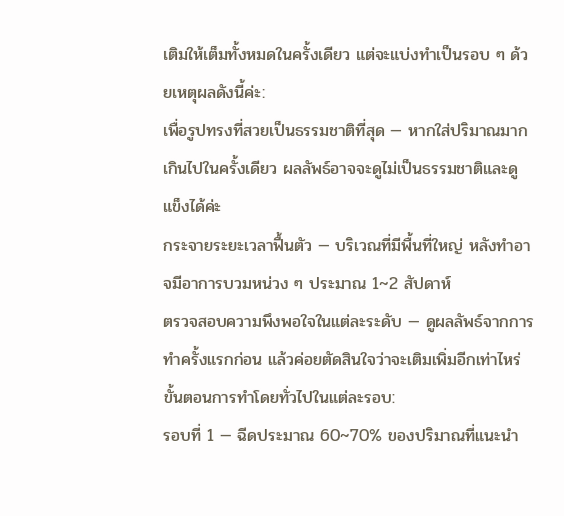เติมให้เต็มทั้งหมดในครั้งเดียว แต่จะแบ่งทำเป็นรอบ ๆ ด้วยเหตุผลดังนี้ค่ะ:
เพื่อรูปทรงที่สวยเป็นธรรมชาติที่สุด — หากใส่ปริมาณมากเกินไปในครั้งเดียว ผลลัพธ์อาจจะดูไม่เป็นธรรมชาติและดูแข็งได้ค่ะ
กระจายระยะเวลาฟื้นตัว — บริเวณที่มีพื้นที่ใหญ่ หลังทำอาจมีอาการบวมหน่วง ๆ ประมาณ 1~2 สัปดาห์
ตรวจสอบความพึงพอใจในแต่ละระดับ — ดูผลลัพธ์จากการทำครั้งแรกก่อน แล้วค่อยตัดสินใจว่าจะเติมเพิ่มอีกเท่าไหร่
ขั้นตอนการทำโดยทั่วไปในแต่ละรอบ:
รอบที่ 1 — ฉีดประมาณ 60~70% ของปริมาณที่แนะนำ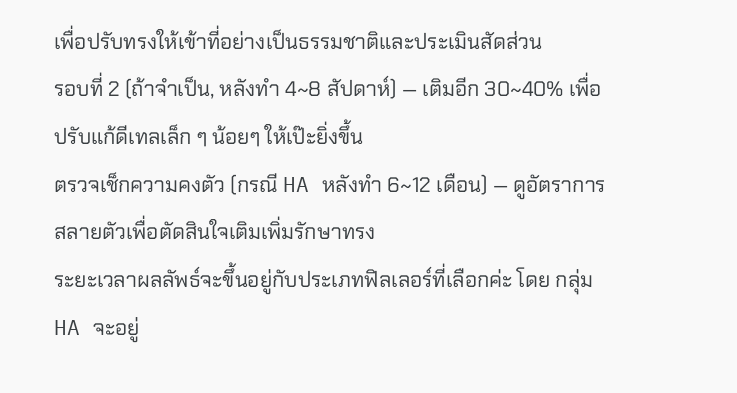เพื่อปรับทรงให้เข้าที่อย่างเป็นธรรมชาติและประเมินสัดส่วน
รอบที่ 2 (ถ้าจำเป็น, หลังทำ 4~8 สัปดาห์) — เติมอีก 30~40% เพื่อปรับแก้ดีเทลเล็ก ๆ น้อยๆ ให้เป๊ะยิ่งขึ้น
ตรวจเช็กความคงตัว (กรณี HA หลังทำ 6~12 เดือน) — ดูอัตราการสลายตัวเพื่อตัดสินใจเติมเพิ่มรักษาทรง
ระยะเวลาผลลัพธ์จะขึ้นอยู่กับประเภทฟิลเลอร์ที่เลือกค่ะ โดย กลุ่ม HA จะอยู่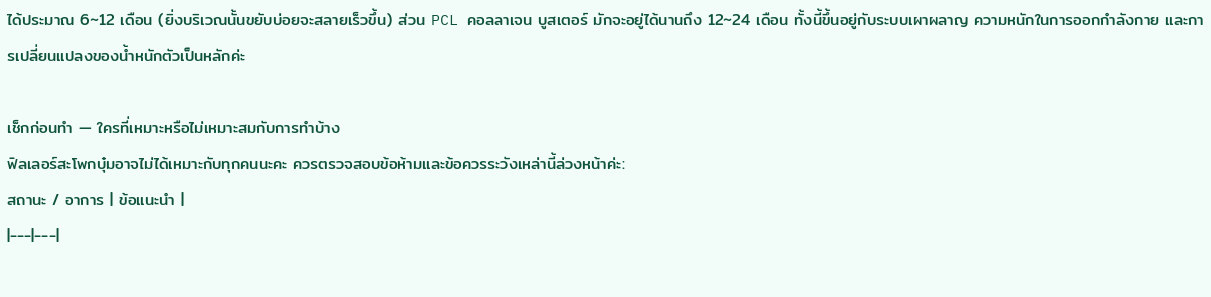ได้ประมาณ 6~12 เดือน (ยิ่งบริเวณนั้นขยับบ่อยจะสลายเร็วขึ้น) ส่วน PCL คอลลาเจน บูสเตอร์ มักจะอยู่ได้นานถึง 12~24 เดือน ทั้งนี้ขึ้นอยู่กับระบบเผาผลาญ ความหนักในการออกกำลังกาย และการเปลี่ยนแปลงของน้ำหนักตัวเป็นหลักค่ะ

เช็กก่อนทำ — ใครที่เหมาะหรือไม่เหมาะสมกับการทำบ้าง
ฟิลเลอร์สะโพกบุ๋มอาจไม่ได้เหมาะกับทุกคนนะคะ ควรตรวจสอบข้อห้ามและข้อควรระวังเหล่านี้ล่วงหน้าค่ะ:
สถานะ / อาการ | ข้อแนะนำ |
|---|---|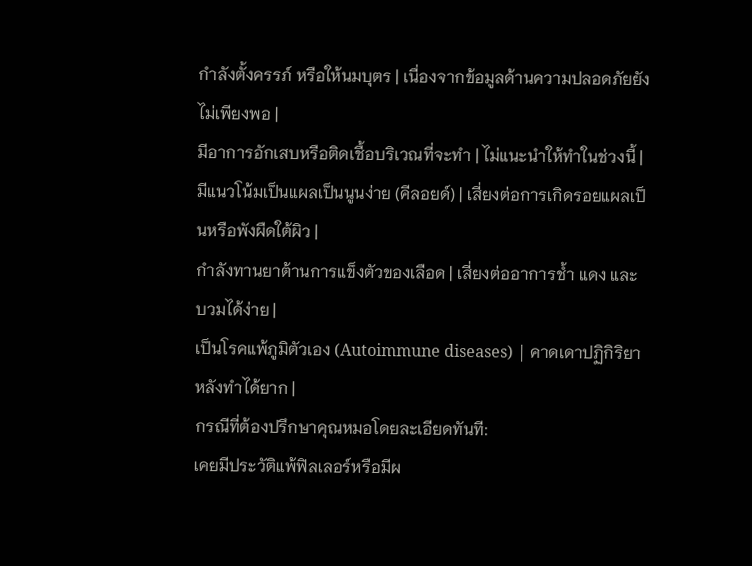กำลังตั้งครรภ์ หรือให้นมบุตร | เนื่องจากข้อมูลด้านความปลอดภัยยังไม่เพียงพอ |
มีอาการอักเสบหรือติดเชื้อบริเวณที่จะทำ | ไม่แนะนำให้ทำในช่วงนี้ |
มีแนวโน้มเป็นแผลเป็นนูนง่าย (คีลอยด์) | เสี่ยงต่อการเกิดรอยแผลเป็นหรือพังผืดใต้ผิว |
กำลังทานยาต้านการแข็งตัวของเลือด | เสี่ยงต่ออาการช้ำ แดง และบวมได้ง่าย |
เป็นโรคแพ้ภูมิตัวเอง (Autoimmune diseases) | คาดเดาปฏิกิริยาหลังทำได้ยาก |
กรณีที่ต้องปรึกษาคุณหมอโดยละเอียดทันที:
เคยมีประวัติแพ้ฟิลเลอร์หรือมีผ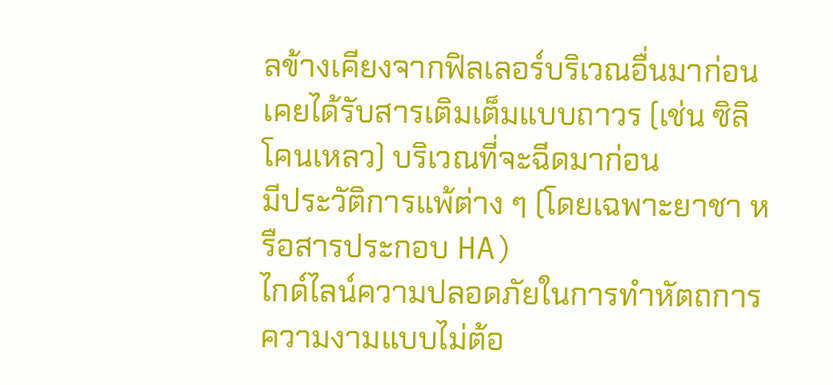ลข้างเคียงจากฟิลเลอร์บริเวณอื่นมาก่อน
เคยได้รับสารเติมเต็มแบบถาวร (เช่น ซิลิโคนเหลว) บริเวณที่จะฉีดมาก่อน
มีประวัติการแพ้ต่าง ๆ (โดยเฉพาะยาชา หรือสารประกอบ HA)
ไกด์ไลน์ความปลอดภัยในการทำหัตถการความงามแบบไม่ต้อ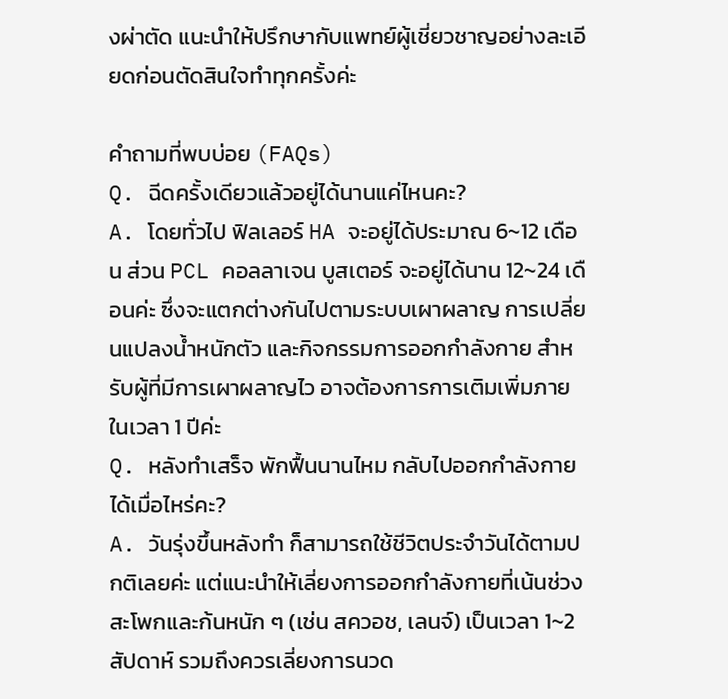งผ่าตัด แนะนำให้ปรึกษากับแพทย์ผู้เชี่ยวชาญอย่างละเอียดก่อนตัดสินใจทำทุกครั้งค่ะ

คำถามที่พบบ่อย (FAQs)
Q. ฉีดครั้งเดียวแล้วอยู่ได้นานแค่ไหนคะ?
A. โดยทั่วไป ฟิลเลอร์ HA จะอยู่ได้ประมาณ 6~12 เดือน ส่วน PCL คอลลาเจน บูสเตอร์ จะอยู่ได้นาน 12~24 เดือนค่ะ ซึ่งจะแตกต่างกันไปตามระบบเผาผลาญ การเปลี่ยนแปลงน้ำหนักตัว และกิจกรรมการออกกำลังกาย สำหรับผู้ที่มีการเผาผลาญไว อาจต้องการการเติมเพิ่มภายในเวลา 1 ปีค่ะ
Q. หลังทำเสร็จ พักฟื้นนานไหม กลับไปออกกำลังกายได้เมื่อไหร่คะ?
A. วันรุ่งขึ้นหลังทำ ก็สามารถใช้ชีวิตประจำวันได้ตามปกติเลยค่ะ แต่แนะนำให้เลี่ยงการออกกำลังกายที่เน้นช่วงสะโพกและก้นหนัก ๆ (เช่น สควอช, เลนจ์) เป็นเวลา 1~2 สัปดาห์ รวมถึงควรเลี่ยงการนวด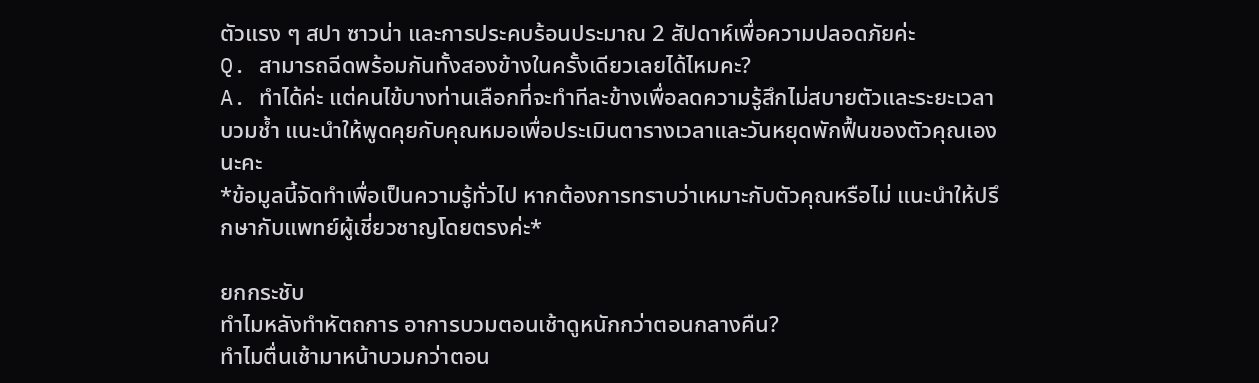ตัวแรง ๆ สปา ซาวน่า และการประคบร้อนประมาณ 2 สัปดาห์เพื่อความปลอดภัยค่ะ
Q. สามารถฉีดพร้อมกันทั้งสองข้างในครั้งเดียวเลยได้ไหมคะ?
A. ทำได้ค่ะ แต่คนไข้บางท่านเลือกที่จะทำทีละข้างเพื่อลดความรู้สึกไม่สบายตัวและระยะเวลาบวมช้ำ แนะนำให้พูดคุยกับคุณหมอเพื่อประเมินตารางเวลาและวันหยุดพักฟื้นของตัวคุณเองนะคะ
*ข้อมูลนี้จัดทำเพื่อเป็นความรู้ทั่วไป หากต้องการทราบว่าเหมาะกับตัวคุณหรือไม่ แนะนำให้ปรึกษากับแพทย์ผู้เชี่ยวชาญโดยตรงค่ะ*

ยกกระชับ
ทำไมหลังทำหัตถการ อาการบวมตอนเช้าดูหนักกว่าตอนกลางคืน?
ทำไมตื่นเช้ามาหน้าบวมกว่าตอน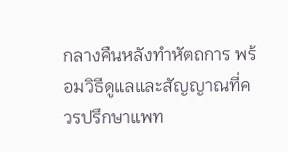กลางคืนหลังทำหัตถการ พร้อมวิธีดูแลและสัญญาณที่ควรปรึกษาแพท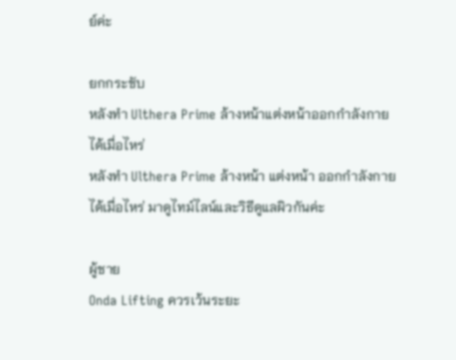ย์ค่ะ

ยกกระชับ
หลังทำ Ulthera Prime ล้างหน้าแต่งหน้าออกกำลังกายได้เมื่อไหร่
หลังทำ Ulthera Prime ล้างหน้า แต่งหน้า ออกกำลังกายได้เมื่อไหร่ มาดูไทม์ไลน์และวิธีดูแลผิวกันค่ะ

ผู้ชาย
Onda Lifting ควรเว้นระยะ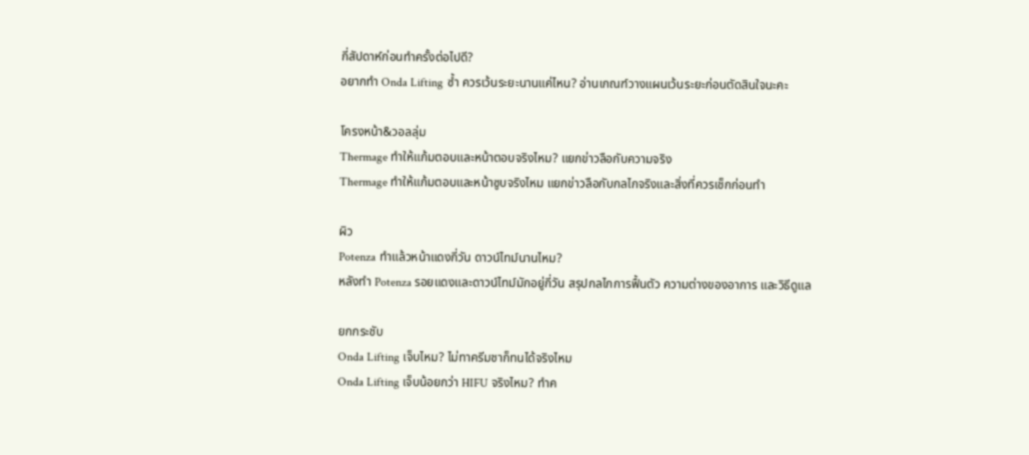กี่สัปดาห์ก่อนทำครั้งต่อไปดี?
อยากทำ Onda Lifting ซ้ำ ควรเว้นระยะนานแค่ไหน? อ่านเกณฑ์วางแผนเว้นระยะก่อนตัดสินใจนะคะ

โครงหน้า&วอลลุ่ม
Thermage ทำให้แก้มตอบและหน้าตอบจริงไหม? แยกข่าวลือกับความจริง
Thermage ทำให้แก้มตอบและหน้าซูบจริงไหม แยกข่าวลือกับกลไกจริงและสิ่งที่ควรเช็กก่อนทำ

ผิว
Potenza ทำแล้วหน้าแดงกี่วัน ดาวน์ไทม์นานไหม?
หลังทำ Potenza รอยแดงและดาวน์ไทม์มักอยู่กี่วัน สรุปกลไกการฟื้นตัว ความต่างของอาการ และวิธีดูแล

ยกกระชับ
Onda Lifting เจ็บไหม? ไม่ทาครีมชาก็ทนได้จริงไหม
Onda Lifting เจ็บน้อยกว่า HIFU จริงไหม? ทำค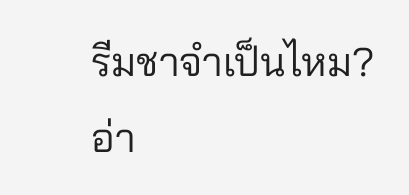รีมชาจำเป็นไหม? อ่า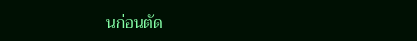นก่อนตัด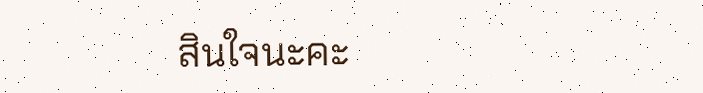สินใจนะคะ